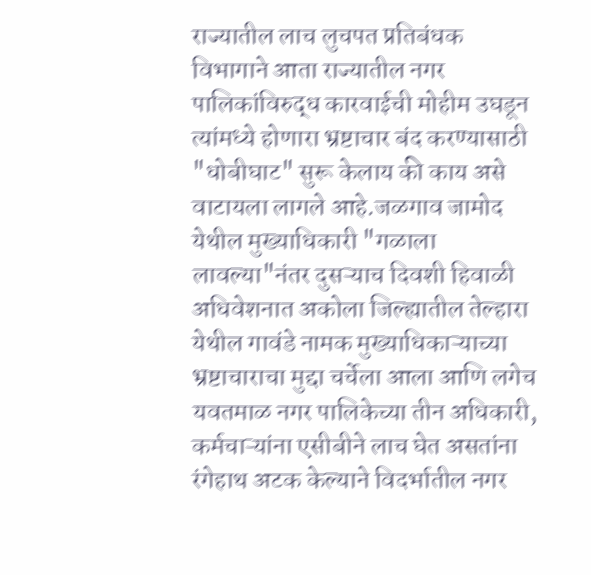राज्यातील लाच लुचपत प्रतिबंधक विभागाने आता राज्यातील नगर पालिकांविरुद्ध कारवाईची मोहीम उघडून त्यांमध्ये होणारा भ्रष्टाचार बंद करण्यासाठी "धोबीघाट" सुरू केलाय की काय असे वाटायला लागले आहे.जळगाव जामोद येथील मुख्याधिकारी "गळाला लावल्या"नंतर दुसऱ्याच दिवशी हिवाळी अधिवेशनात अकोला जिल्ह्यातील तेल्हारा येथील गावंडे नामक मुख्याधिकाऱ्याच्या भ्रष्टाचाराचा मुद्दा चर्चेला आला आणि लगेच यवतमाळ नगर पालिकेच्या तीन अधिकारी, कर्मचाऱ्यांना एसीबीने लाच घेत असतांना रंगेहाथ अटक केल्याने विदर्भातील नगर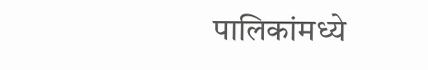पालिकांमध्ये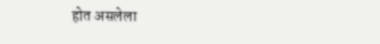होत असलेला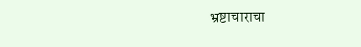भ्रष्टाचाराचा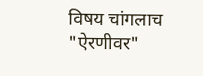विषय चांगलाच "ऐरणीवर"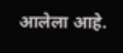आलेला आहे.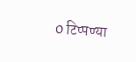0 टिप्पण्या